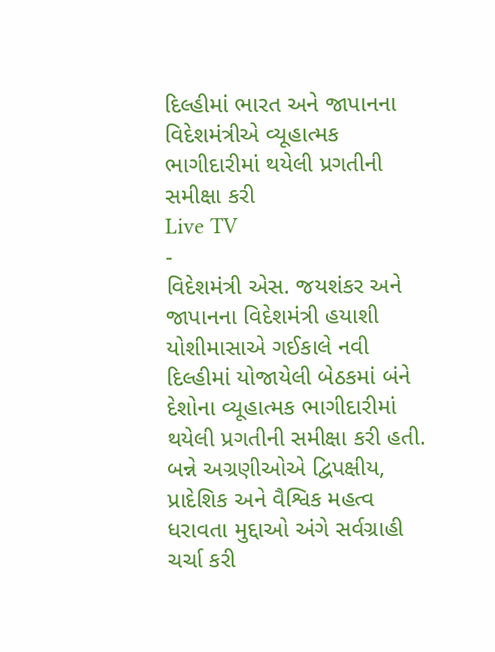દિલ્હીમાં ભારત અને જાપાનના વિદેશમંત્રીએ વ્યૂહાત્મક ભાગીદારીમાં થયેલી પ્રગતીની સમીક્ષા કરી
Live TV
-
વિદેશમંત્રી એસ. જયશંકર અને જાપાનના વિદેશમંત્રી હયાશી યોશીમાસાએ ગઈકાલે નવી દિલ્હીમાં યોજાયેલી બેઠકમાં બંને દેશોના વ્યૂહાત્મક ભાગીદારીમાં થયેલી પ્રગતીની સમીક્ષા કરી હતી. બન્ને અગ્રણીઓએ દ્વિપક્ષીય, પ્રાદેશિક અને વૈશ્વિક મહત્વ ધરાવતા મુદ્દાઓ અંગે સર્વગ્રાહી ચર્ચા કરી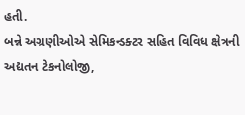હતી.
બન્ને અગ્રણીઓએ સેમિકન્ડક્ટર સહિત વિવિધ ક્ષેત્રની અદ્યતન ટેકનોલોજી,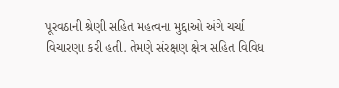પૂરવઠાની શ્રેણી સહિત મહત્વના મુદ્દાઓ અંગે ચર્ચા વિચારણા કરી હતી. તેમણે સંરક્ષણ ક્ષેત્ર સહિત વિવિધ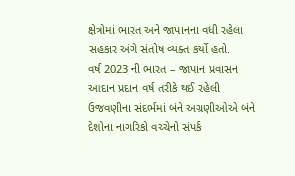ક્ષેત્રોમાં ભારત અને જાપાનના વધી રહેલા સહકાર અંગે સંતોષ વ્યક્ત કર્યો હતો.
વર્ષ 2023 ની ભારત – જાપાન પ્રવાસન આદાન પ્રદાન વર્ષ તરીકે થઈ રહેલી ઉજવણીના સંદર્ભમાં બંને અગ્રણીઓએ બંને દેશોના નાગરિકો વચ્ચેનો સંપર્ક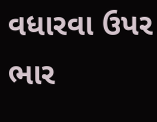વધારવા ઉપર ભાર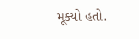મૂક્યો હતો.